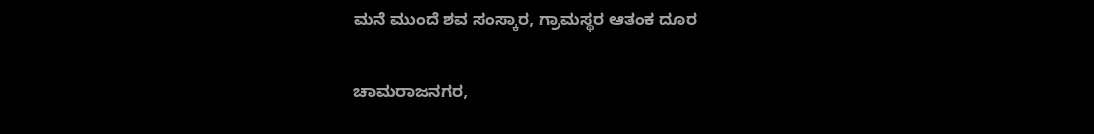ಮನೆ ಮುಂದೆ ಶವ ಸಂಸ್ಕಾರ, ಗ್ರಾಮಸ್ಥರ ಆತಂಕ ದೂರ

ಚಾಮರಾಜನಗರ,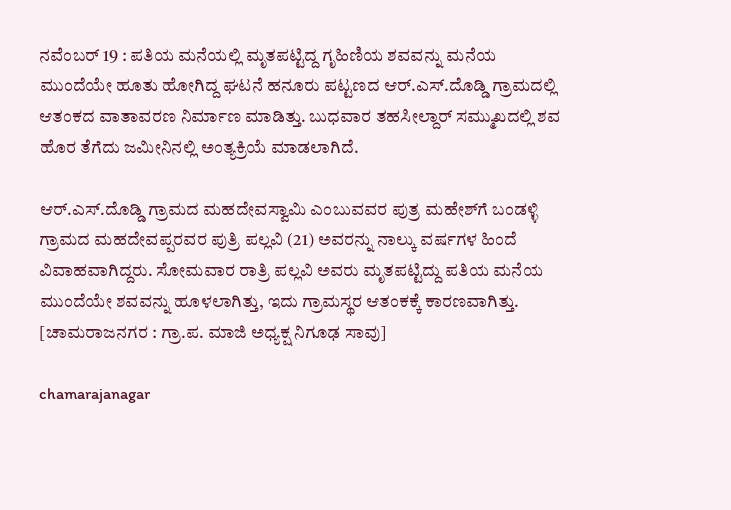ನವೆಂಬರ್ 19 : ಪತಿಯ ಮನೆಯಲ್ಲಿ ಮೃತಪಟ್ಟಿದ್ದ ಗೃಹಿಣಿಯ ಶವವನ್ನು ಮನೆಯ ಮುಂದೆಯೇ ಹೂತು ಹೋಗಿದ್ದ ಘಟನೆ ಹನೂರು ಪಟ್ಟಣದ ಆರ್.ಎಸ್.ದೊಡ್ಡಿ ಗ್ರಾಮದಲ್ಲಿ ಆತಂಕದ ವಾತಾವರಣ ನಿರ್ಮಾಣ ಮಾಡಿತ್ತು. ಬುಧವಾರ ತಹಸೀಲ್ದಾರ್ ಸಮ್ಮುಖದಲ್ಲಿ ಶವ ಹೊರ ತೆಗೆದು ಜಮೀನಿನಲ್ಲಿ ಅಂತ್ಯಕ್ರಿಯೆ ಮಾಡಲಾಗಿದೆ.

ಆರ್‌.ಎಸ್.ದೊಡ್ಡಿ ಗ್ರಾಮದ ಮಹದೇವಸ್ವಾಮಿ ಎಂಬುವವರ ಪುತ್ರ ಮಹೇಶ್‍ಗೆ ಬಂಡಳ್ಳಿ ಗ್ರಾಮದ ಮಹದೇವಪ್ಪರವರ ಪುತ್ರಿ ಪಲ್ಲವಿ (21) ಅವರನ್ನು ನಾಲ್ಕು ವರ್ಷಗಳ ಹಿಂದೆ ವಿವಾಹವಾಗಿದ್ದರು. ಸೋಮವಾರ ರಾತ್ರಿ ಪಲ್ಲವಿ ಅವರು ಮೃತಪಟ್ಟಿದ್ದು ಪತಿಯ ಮನೆಯ ಮುಂದೆಯೇ ಶವವನ್ನು ಹೂಳಲಾಗಿತ್ತು, ಇದು ಗ್ರಾಮಸ್ಥರ ಆತಂಕಕ್ಕೆ ಕಾರಣವಾಗಿತ್ತು. [ಚಾಮರಾಜನಗರ : ಗ್ರಾ.ಪ. ಮಾಜಿ ಅಧ್ಯಕ್ಷ ನಿಗೂಢ ಸಾವು]

chamarajanagar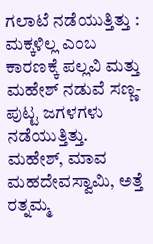ಗಲಾಟೆ ನಡೆಯುತ್ತಿತ್ತು : ಮಕ್ಕಳಿಲ್ಲ ಎಂಬ ಕಾರಣಕ್ಕೆ ಪಲ್ಲವಿ ಮತ್ತು ಮಹೇಶ್‍ ನಡುವೆ ಸಣ್ಣ-ಪುಟ್ಟ ಜಗಳಗಳು ನಡೆಯುತ್ತಿತ್ತು. ಮಹೇಶ್, ಮಾವ ಮಹದೇವಸ್ವಾಮಿ, ಅತ್ತೆ ರತ್ನಮ್ಮ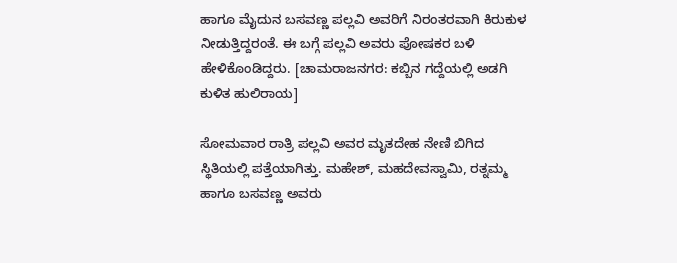ಹಾಗೂ ಮೈದುನ ಬಸವಣ್ಣ ಪಲ್ಲವಿ ಅವರಿಗೆ ನಿರಂತರವಾಗಿ ಕಿರುಕುಳ ನೀಡುತ್ತಿದ್ದರಂತೆ. ಈ ಬಗ್ಗೆ ಪಲ್ಲವಿ ಅವರು ಪೋಷಕರ ಬಳಿ ಹೇಳಿಕೊಂಡಿದ್ದರು. [ಚಾಮರಾಜನಗರ: ಕಬ್ಬಿನ ಗದ್ದೆಯಲ್ಲಿ ಅಡಗಿ ಕುಳಿತ ಹುಲಿರಾಯ]

ಸೋಮವಾರ ರಾತ್ರಿ ಪಲ್ಲವಿ ಅವರ ಮೃತದೇಹ ನೇಣಿ ಬಿಗಿದ ಸ್ಥಿತಿಯಲ್ಲಿ ಪತ್ತೆಯಾಗಿತ್ತು. ಮಹೇಶ್, ಮಹದೇವಸ್ವಾಮಿ, ರತ್ನಮ್ಮ ಹಾಗೂ ಬಸವಣ್ಣ ಅವರು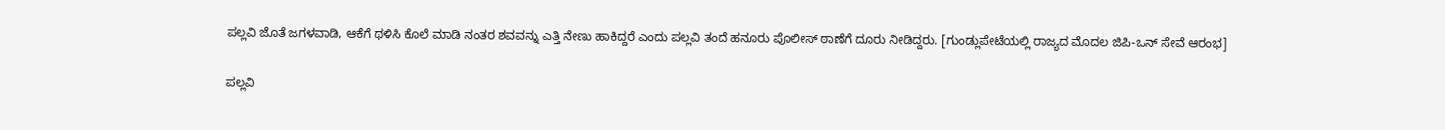ಪಲ್ಲವಿ ಜೊತೆ ಜಗಳವಾಡಿ, ಆಕೆಗೆ ಥಳಿಸಿ ಕೊಲೆ ಮಾಡಿ ನಂತರ ಶವವನ್ನು ಎತ್ತಿ ನೇಣು ಹಾಕಿದ್ದರೆ ಎಂದು ಪಲ್ಲವಿ ತಂದೆ ಹನೂರು ಪೊಲೀಸ್ ಠಾಣೆಗೆ ದೂರು ನೀಡಿದ್ದರು. [ಗುಂಡ್ಲುಪೇಟೆಯಲ್ಲಿ ರಾಜ್ಯದ ಮೊದಲ ಜಿಪಿ-ಒನ್ ಸೇವೆ ಆರಂಭ]

ಪಲ್ಲವಿ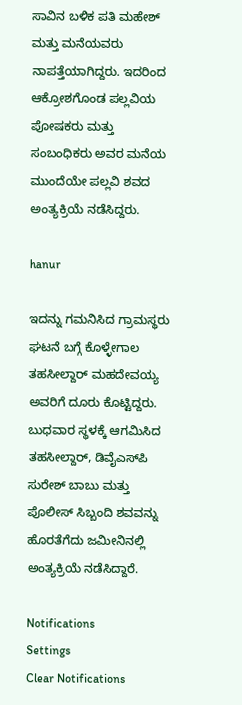ಸಾವಿನ ಬಳಿಕ ಪತಿ ಮಹೇಶ್ ಮತ್ತು ಮನೆಯವರು ನಾಪತ್ತೆಯಾಗಿದ್ದರು. ಇದರಿಂದ ಆಕ್ರೋಶಗೊಂಡ ಪಲ್ಲವಿಯ ಪೋಷಕರು ಮತ್ತು ಸಂಬಂಧಿಕರು ಅವರ ಮನೆಯ ಮುಂದೆಯೇ ಪಲ್ಲವಿ ಶವದ ಅಂತ್ಯಕ್ರಿಯೆ ನಡೆಸಿದ್ದರು.

hanur

ಇದನ್ನು ಗಮನಿಸಿದ ಗ್ರಾಮಸ್ಥರು ಘಟನೆ ಬಗ್ಗೆ ಕೊಳ್ಳೇಗಾಲ ತಹಸೀಲ್ದಾರ್ ಮಹದೇವಯ್ಯ ಅವರಿಗೆ ದೂರು ಕೊಟ್ಟಿದ್ದರು. ಬುಧವಾರ ಸ್ಥಳಕ್ಕೆ ಆಗಮಿಸಿದ ತಹಸೀಲ್ದಾರ್, ಡಿವೈಎಸ್‍ಪಿ ಸುರೇಶ್ ಬಾಬು ಮತ್ತು ಪೊಲೀಸ್ ಸಿಬ್ಬಂದಿ ಶವವನ್ನು ಹೊರತೆಗೆದು ಜಮೀನಿನಲ್ಲಿ ಅಂತ್ಯಕ್ರಿಯೆ ನಡೆಸಿದ್ದಾರೆ.

Notifications
Settings
Clear Notifications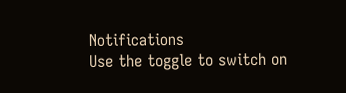Notifications
Use the toggle to switch on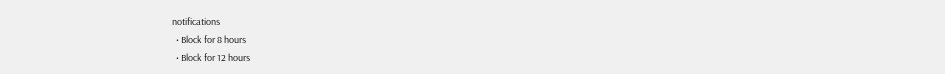notifications
  • Block for 8 hours
  • Block for 12 hours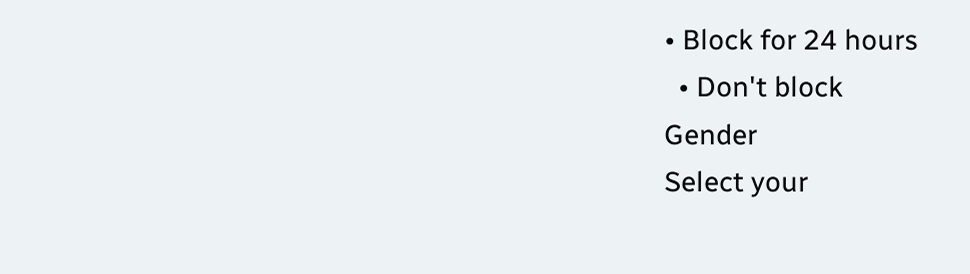• Block for 24 hours
  • Don't block
Gender
Select your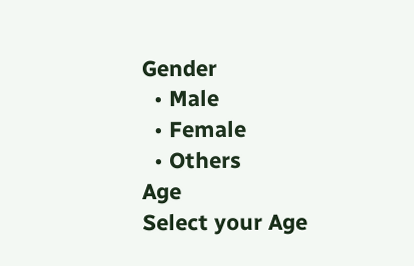Gender
  • Male
  • Female
  • Others
Age
Select your Age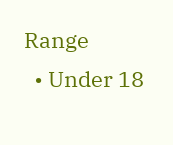Range
  • Under 18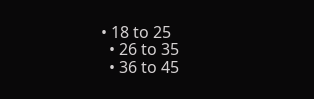• 18 to 25
  • 26 to 35
  • 36 to 45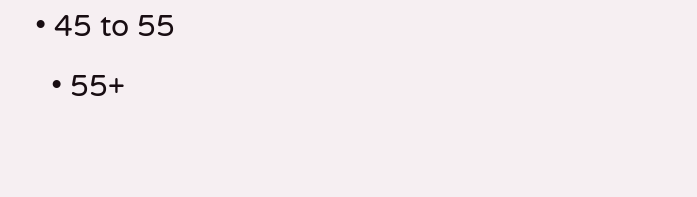• 45 to 55
  • 55+